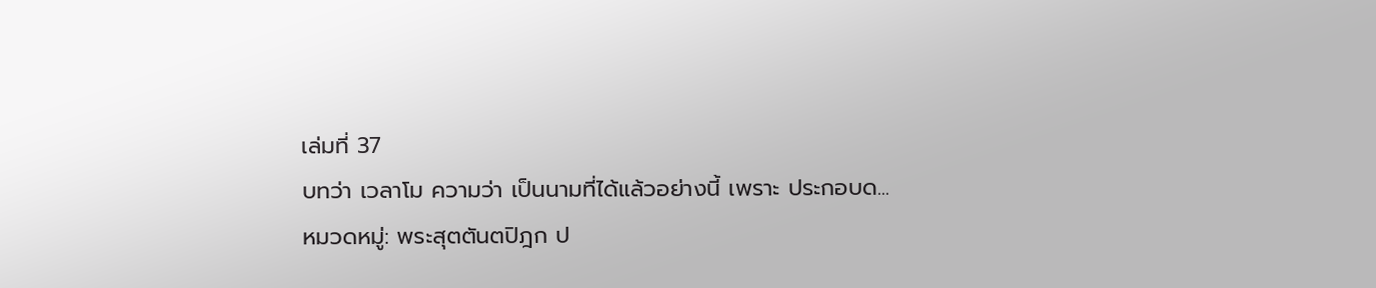เล่มที่ 37
บทว่า เวลาโม ความว่า เป็นนามที่ได้แล้วอย่างนี้ เพราะ ประกอบด...
หมวดหมู่: พระสุตตันตปิฎก ป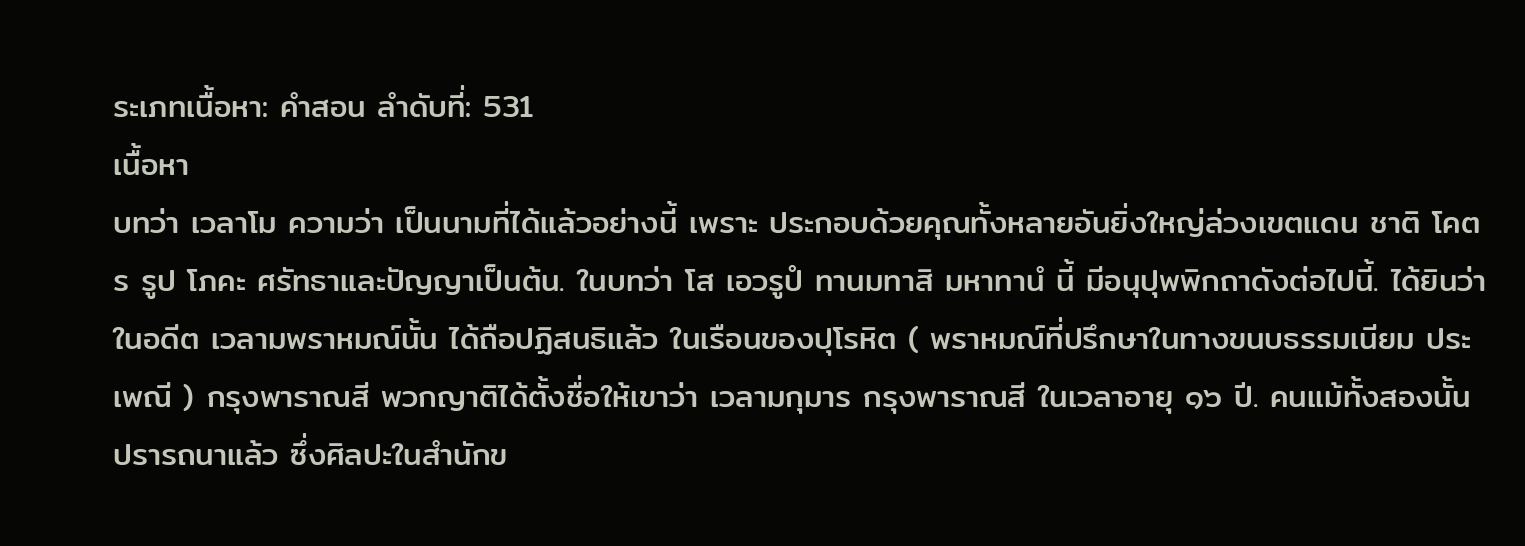ระเภทเนื้อหา: คำสอน ลำดับที่: 531
เนื้อหา
บทว่า เวลาโม ความว่า เป็นนามที่ได้แล้วอย่างนี้ เพราะ ประกอบด้วยคุณทั้งหลายอันยิ่งใหญ่ล่วงเขตแดน ชาติ โคตร รูป โภคะ ศรัทธาและปัญญาเป็นต้น. ในบทว่า โส เอวรูปํ ทานมทาสิ มหาทานํ นี้ มีอนุปุพพิกถาดังต่อไปนี้. ได้ยินว่า ในอดีต เวลามพราหมณ์นั้น ได้ถือปฏิสนธิแล้ว ในเรือนของปุโรหิต ( พราหมณ์ที่ปรึกษาในทางขนบธรรมเนียม ประเพณี ) กรุงพาราณสี พวกญาติได้ตั้งชื่อให้เขาว่า เวลามกุมาร กรุงพาราณสี ในเวลาอายุ ๑๖ ปี. คนแม้ทั้งสองนั้น ปรารถนาแล้ว ซึ่งศิลปะในสำนักข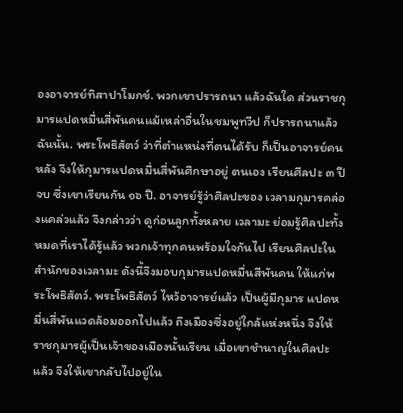องอาจารย์ทิสาปาโมกข์. พวกเขาปรารถนา แล้วฉันใด ส่วนราชกุมารแปดหมื่นสี่พันคนแม้เหล่าอื่นในชมพูทวีป ก็ปรารถนาแล้วฉันนั้น. พระโพธิสัตว์ ว่าที่ตำแหน่งที่ตนได้รับ ก็เป็นอาจารย์คนหลัง จึงให้กุมารแปดหมื่นสี่พันศึกษาอยู่ ตนเอง เรียนศีลปะ ๓ ปีจบ ซึ่งเขาเรียนกัน ๑๖ ปี. อาจารย์รู้ว่าศิลปะของ เวลามกุมารคล่องแคล่วแล้ว จึงกล่าวว่า ดูก่อนลูกทั้งหลาย เวลามะ ย่อมรู้ศิลปะทั้งหมดที่เราได้รู้แล้ว พวกเจ้าทุกคนพร้อมใจกันไป เรียนศิลปะในสำนักของเวลามะ ดังนี้จึงมอบกุมารแปดหมื่นสีพันคน ให้แก่พระโพธิสัตว์. พระโพธิสัตว์ ไหว้อาจารย์แล้ว เป็นผู้มีกุมาร แปดหมื่นสี่พันแวดล้อมออกไปแล้ว ถึงเมืองซึ่งอยู่ใกล้แห่งหนึ่ง จึงให้ราชกุมารผู้เป็นเจ้าของเมืองนั้นเรียน เมื่อเขาชำนาญในศิลปะ แล้ว จึงให้เขากลับไปอยู่ใน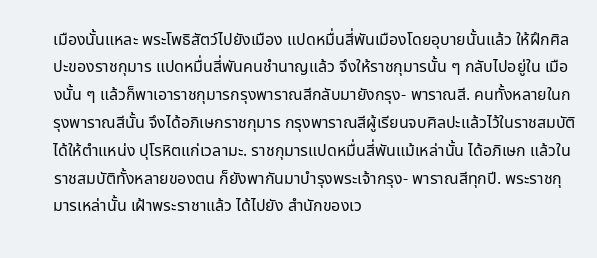เมืองนั้นแหละ พระโพธิสัตว์ไปยังเมือง แปดหมื่นสี่พันเมืองโดยอุบายนั้นแล้ว ให้ฝึกศิลปะของราชกุมาร แปดหมื่นสี่พันคนชำนาญแล้ว จึงให้ราชกุมารนั้น ๆ กลับไปอยู่ใน เมืองนั้น ๆ แล้วก็พาเอาราชกุมารกรุงพาราณสีกลับมายังกรุง- พาราณสี. คนทั้งหลายในกรุงพาราณสีนั้น จึงได้อภิเษกราชกุมาร กรุงพาราณสีผู้เรียนจบศิลปะแล้วไว้ในราชสมบัติ ได้ให้ตำแหน่ง ปุโรหิตแก่เวลามะ. ราชกุมารแปดหมื่นสี่พันแม้เหล่านั้น ได้อภิเษก แล้วในราชสมบัติทั้งหลายของตน ก็ยังพากันมาบำรุงพระเจ้ากรุง- พาราณสีทุกปี. พระราชกุมารเหล่านั้น เฝ้าพระราชาแล้ว ได้ไปยัง สำนักของเว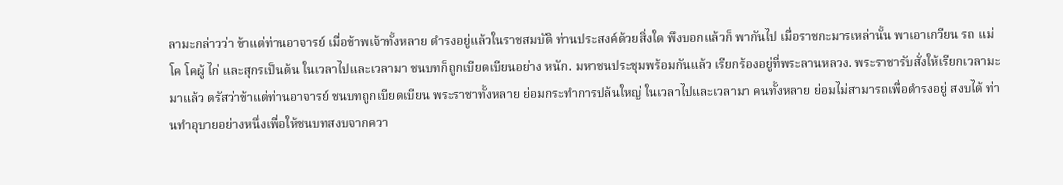ลามะกล่าวว่า ข้าแต่ท่านอาจารย์ เมื่อข้าพเจ้าทั้งหลาย ดำรงอยู่แล้วในราชสมบัติ ท่านประสงค์ด้วยสิ่งใด พึงบอกแล้วก็ พากันไป เมื่อราชกะมารเหล่านั้น พาเอาเกวียน รถ แม่โค โคผู้ ไก่ และสุกรเป็นต้น ในเวลาไปและเวลามา ชนบทก็ถูกเบียดเบียนอย่าง หนัก. มหาชนประชุมพร้อมกันแล้ว เรียกร้องอยู่ที่พระลานหลวง. พระราชารับสั่งให้เรียกเวลามะมาแล้ว ตรัสว่าข้าแต่ท่านอาจารย์ ชนบทถูกเบียดเบียน พระราชาทั้งหลาย ย่อมกระทำการปล้นใหญ่ ในเวลาไปและเวลามา คนทั้งหลาย ย่อมไม่สามารถเพื่อดำรงอยู่ สงบได้ ท่านทำอุบายอย่างหนึ่งเพื่อให้ชนบทสงบจากควา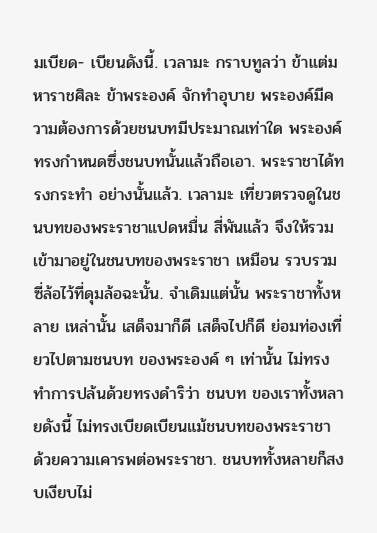มเบียด- เบียนดังนี้. เวลามะ กราบทูลว่า ข้าแต่มหาราชศิละ ข้าพระองค์ จักทำอุบาย พระองค์มีความต้องการด้วยชนบทมีประมาณเท่าใด พระองค์ ทรงกำหนดซึ่งชนบทนั้นแล้วถือเอา. พระราชาได้ทรงกระทำ อย่างนั้นแล้ว. เวลามะ เที่ยวตรวจดูในชนบทของพระราชาแปดหมื่น สี่พันแล้ว จึงให้รวมเข้ามาอยู่ในชนบทของพระราชา เหมือน รวบรวมซี่ล้อไว้ที่ดุมล้อฉะนั้น. จำเดิมแต่นั้น พระราชาทั้งหลาย เหล่านั้น เสด็จมาก็ดี เสด็จไปก็ดี ย่อมท่องเที่ยวไปตามชนบท ของพระองค์ ๆ เท่านั้น ไม่ทรงทำการปล้นด้วยทรงดำริว่า ชนบท ของเราทั้งหลายดังนี้ ไม่ทรงเบียดเบียนแม้ชนบทของพระราชา ด้วยความเคารพต่อพระราชา. ชนบททั้งหลายก็สงบเงียบไม่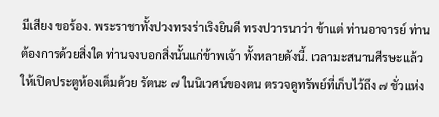มีเสียง ขอร้อง. พระราชาทั้งปวงทรงร่าเริงยินดี ทรงปวารนาว่า ข้าแต่ ท่านอาจารย์ ท่านต้องการด้วยสิ่งใด ท่านจงบอกสิ่งนั้นแก่ข้าพเจ้า ทั้งหลายดังนี้. เวลามะสนานศีรษะแล้ว ให้เปิดประตูห้องเต็มด้วย รัตนะ ๗ ในนิเวศน์ของตน ตรวจดูทรัพย์ที่เก็บไว้ถึง ๗ ชั่วแห่ง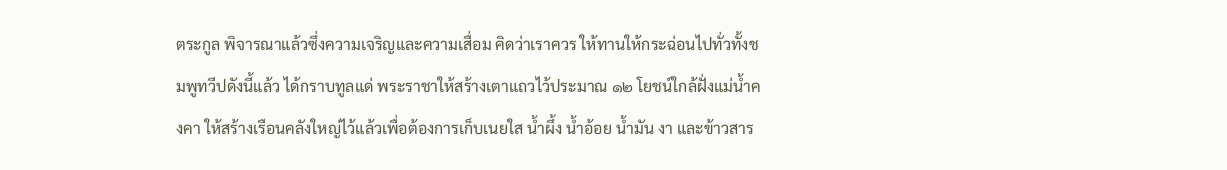ตระกูล พิจารณาแล้วซึ่งความเจริญและความเสื่อม คิดว่าเราควร ให้ทานให้กระฉ่อนไปทั่วทั้งชมพูทวีปดังนี้แล้ว ได้กราบทูลแด่ พระราชาให้สร้างเตาแถวไว้ประมาณ ๑๒ โยชน์ใกล้ฝั่งแม่น้ำคงคา ให้สร้างเรือนคลังใหญ่ไว้แล้วเพื่อต้องการเก็บเนยใส น้ำผึ้ง น้ำอ้อย น้ำมัน งา และข้าวสาร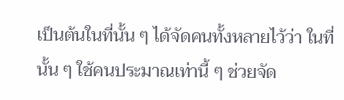เป็นต้นในที่นั้น ๆ ได้จัดคนทั้งหลายไว้ว่า ในที่นั้น ๆ ใช้คนประมาณเท่านี้ ๆ ช่วยจัด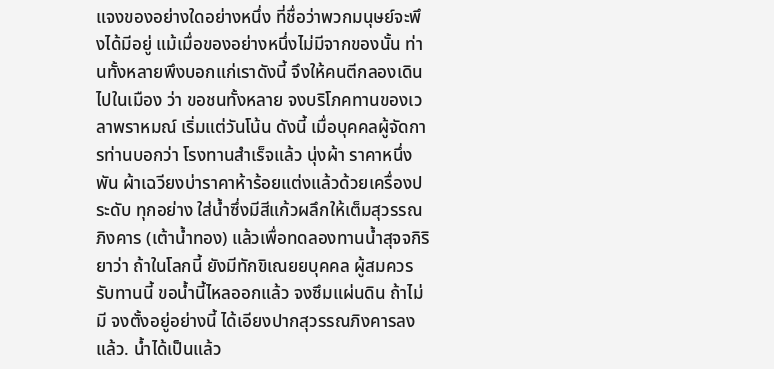แจงของอย่างใดอย่างหนึ่ง ที่ชื่อว่าพวกมนุษย์จะพึงได้มีอยู่ แม้เมื่อของอย่างหนึ่งไม่มีจากของนั้น ท่านทั้งหลายพึงบอกแก่เราดังนี้ จึงให้คนตีกลองเดินไปในเมือง ว่า ขอชนทั้งหลาย จงบริโภคทานของเวลาพราหมณ์ เริ่มแต่วันโน้น ดังนี้ เมื่อบุคคลผู้จัดการท่านบอกว่า โรงทานสำเร็จแล้ว นุ่งผ้า ราคาหนึ่งพัน ผ้าเฉวียงบ่าราคาห้าร้อยแต่งแล้วด้วยเครื่องประดับ ทุกอย่าง ใส่น้ำซึ่งมีสีแก้วผลึกให้เต็มสุวรรณภิงคาร (เต้าน้ำทอง) แล้วเพื่อทดลองทานน้ำสุจจกิริยาว่า ถ้าในโลกนี้ ยังมีทักขิเณยยบุคคล ผู้สมควรรับทานนี้ ขอน้ำนี้ไหลออกแล้ว จงซึมแผ่นดิน ถ้าไม่มี จงตั้งอยู่อย่างนี้ ได้เอียงปากสุวรรณภิงคารลงแล้ว. น้ำได้เป็นแล้ว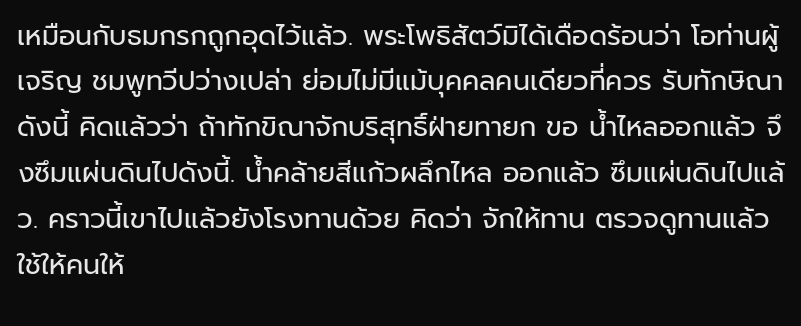เหมือนกับธมกรกถูกอุดไว้แล้ว. พระโพธิสัตว์มิได้เดือดร้อนว่า โอท่านผู้เจริญ ชมพูทวีปว่างเปล่า ย่อมไม่มีแม้บุคคลคนเดียวที่ควร รับทักษิณาดังนี้ คิดแล้วว่า ถ้าทักขิณาจักบริสุทธิ์ฝ่ายทายก ขอ น้ำไหลออกแล้ว จึงซึมแผ่นดินไปดังนี้. น้ำคล้ายสีแก้วผลึกไหล ออกแล้ว ซึมแผ่นดินไปแล้ว. คราวนี้เขาไปแล้วยังโรงทานด้วย คิดว่า จักให้ทาน ตรวจดูทานแล้ว ใช้ให้คนให้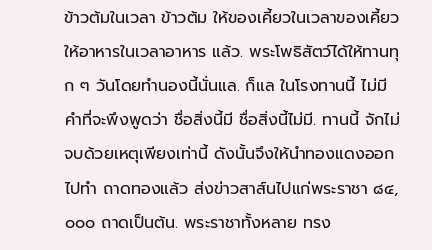ข้าวต้มในเวลา ข้าวต้ม ให้ของเคี้ยวในเวลาของเคี้ยว ให้อาหารในเวลาอาหาร แล้ว. พระโพธิสัตว์ได้ให้ทานทุก ๆ วันโดยทำนองนี้นั่นแล. ก็แล ในโรงทานนี้ ไม่มีคำที่จะพึงพูดว่า ชื่อสิ่งนี้มี ชื่อสิ่งนี้ไม่มี. ทานนี้ จักไม่จบด้วยเหตุเพียงเท่านี้ ดังนั้นจึงให้นำทองแดงออกไปทำ ถาดทองแล้ว ส่งข่าวสาส์นไปแก่พระราชา ๘๔,๐๐๐ ถาดเป็นต้น. พระราชาทั้งหลาย ทรง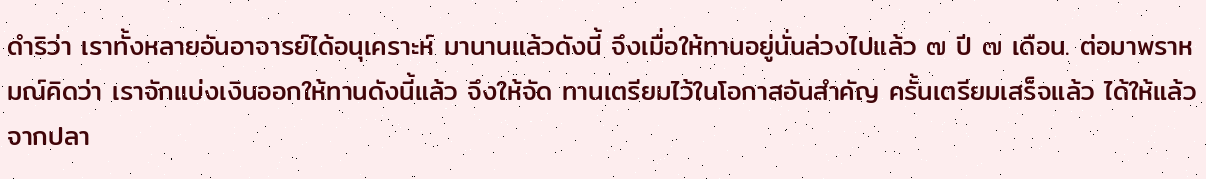ดำริว่า เราทั้งหลายอันอาจารย์ได้อนุเคราะห์ มานานแล้วดังนี้ จึงเมื่อให้ทานอยู่นั่นล่วงไปแล้ว ๗ ปี ๗ เดือน. ต่อมาพราหมณ์คิดว่า เราจักแบ่งเงินออกให้ทานดังนี้แล้ว จึงให้จัด ทานเตรียมไว้ในโอกาสอันสำคัญ ครั้นเตรียมเสร็จแล้ว ได้ให้แล้ว จากปลา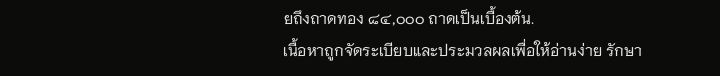ยถึงถาดทอง ๘๔,๐๐๐ ถาดเป็นเบื้องต้น.
เนื้อหาถูกจัดระเบียบและประมวลผลเพื่อให้อ่านง่าย รักษา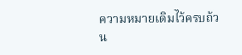ความหมายเดิมไว้ครบถ้วน